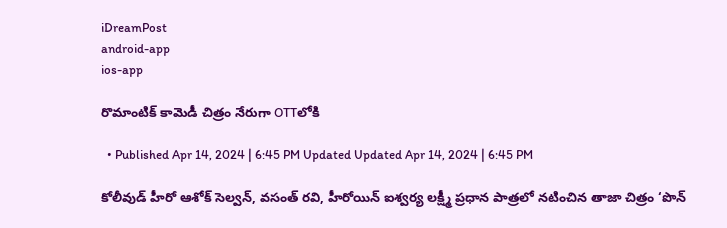iDreamPost
android-app
ios-app

రొమాంటిక్ కామెడీ చిత్రం నేరుగా OTTలోకి

  • Published Apr 14, 2024 | 6:45 PM Updated Updated Apr 14, 2024 | 6:45 PM

కోలీవుడ్ హీరో ఆశోక్ సెల్వన్, వసంత్ రవి, హీరోయిన్ ఐశ్వర్య లక్ష్మీ ప్రధాన పాత్రలో నటించిన తాజా చిత్రం ‘పొన్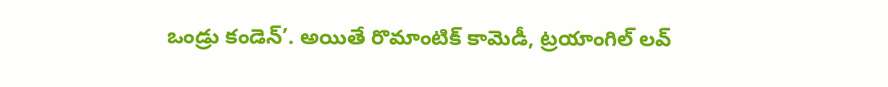ఒండ్రు కండెన్’. అయితే రొమాంటిక్ కామెడీ, ట్రయాంగిల్‌ లవ్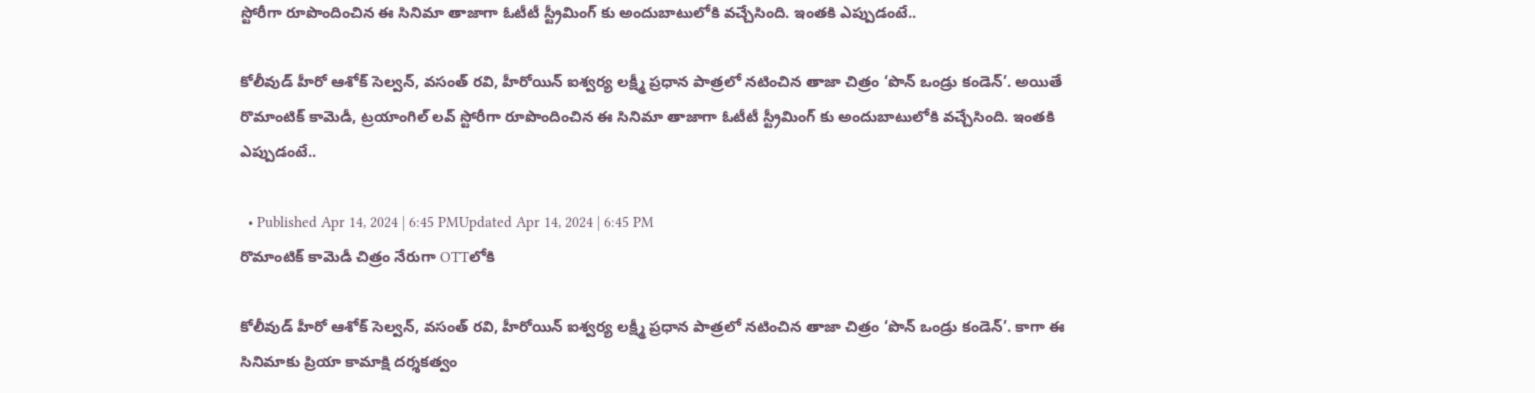స్టోరీగా రూపొందించిన ఈ సినిమా తాజాగా ఓటీటీ స్ట్రీమింగ్ కు అందుబాటులోకి వచ్చేసింది. ఇంతకి ఎప్పుడంటే..

కోలీవుడ్ హీరో ఆశోక్ సెల్వన్, వసంత్ రవి, హీరోయిన్ ఐశ్వర్య లక్ష్మీ ప్రధాన పాత్రలో నటించిన తాజా చిత్రం ‘పొన్ ఒండ్రు కండెన్’. అయితే రొమాంటిక్ కామెడీ, ట్రయాంగిల్‌ లవ్ స్టోరీగా రూపొందించిన ఈ సినిమా తాజాగా ఓటీటీ స్ట్రీమింగ్ కు అందుబాటులోకి వచ్చేసింది. ఇంతకి ఎప్పుడంటే..

  • Published Apr 14, 2024 | 6:45 PMUpdated Apr 14, 2024 | 6:45 PM
రొమాంటిక్ కామెడీ చిత్రం నేరుగా OTTలోకి

కోలీవుడ్ హీరో ఆశోక్ సెల్వన్, వసంత్ రవి, హీరోయిన్ ఐశ్వర్య లక్ష్మీ ప్రధాన పాత్రలో నటించిన తాజా చిత్రం ‘పొన్ ఒండ్రు కండెన్’. కాగా ఈ సినిమాకు ప్రియా కామాక్షి దర్శకత్వం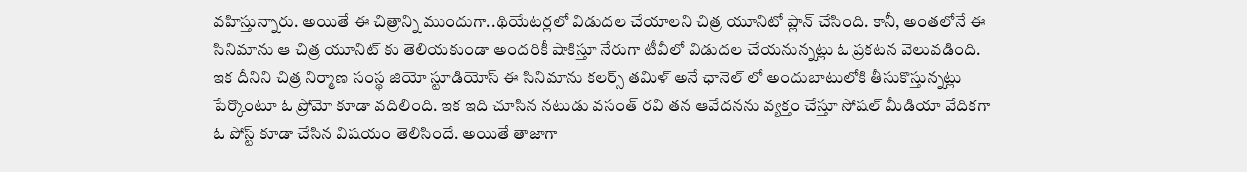వహిస్తున్నారు. అయితే ఈ చిత్రాన్ని ముందుగా..థియేటర్లలో విడుదల చేయాలని చిత్ర యూనిటో ప్లాన్ చేసింది. కానీ, అంతలోనే ఈ సినిమాను ఆ చిత్ర యూనిట్ కు తెలియకుండా అందరికీ షాకిస్తూ నేరుగా టీవీలో విడుదల చేయనున్నట్లు ఓ ప్రకటన వెలువడింది. ఇక దీనిని చిత్ర నిర్మాణ సంస్థ జియో స్టూడియోస్ ఈ సినిమాను కలర్స్ తమిళ్ అనే ఛానెల్ లో అందుబాటులోకి తీసుకొస్తున్నట్లు పేర్కొంటూ ఓ ప్రోమో కూడా వదిలింది. ఇక ఇది చూసిన నటుడు వసంత్ రవి తన ఆవేదనను వ్యక్తం చేస్తూ సోషల్ మీడియా వేదికగా ఓ పోస్ట్ కూడా చేసిన విషయం తెలిసిందే. అయితే తాజాగా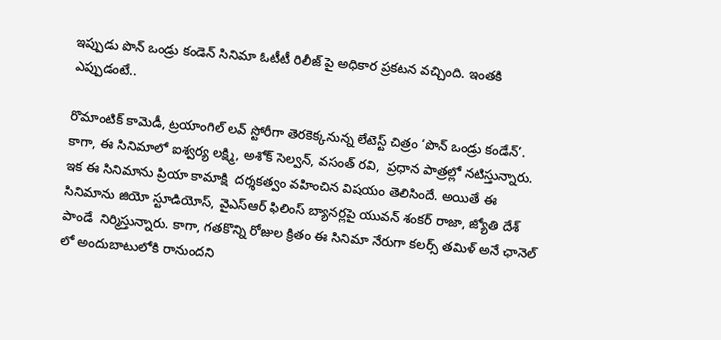ఇప్పుడు పొన్ ఒండ్రు కండెన్ సినిమా ఓటీటీ రిలీజ్ పై అధికార ప్రకటన వచ్చింది. ఇంతకి ఎప్పుడంటే..

రొమాంటిక్ కామెడీ, ట్రయాంగిల్‌ లవ్ స్టోరీగా తెరకెక్కనున్న లేటెస్ట్ చిత్రం ‘పొన్ ఒండ్రు కండేన్’. కాగా, ఈ సినిమాలో ఐశ్వర్య లక్ష్మి, అశోక్ సెల్వన్, వసంత్ రవి,  ప్రధాన పాత్రల్లో నటిస్తున్నారు.  ఇక ఈ సినిమాను ప్రియా కామాక్షి  దర్శకత్వం వహించిన విషయం తెలిసిందే. అయితే ఈ సినిమాను జియో స్టూడియోస్, వైఎస్ఆర్ ఫిలింస్ బ్యానర్లపై యువన్ శంకర్ రాజా, జ్యోతి దేశ్ పాండే  నిర్మిస్తున్నారు. కాగా, గతకొన్ని రోజుల క్రితం ఈ సినిమా నేరుగా కలర్స్ తమిళ్ అనే ఛానెల్ లో అందుబాటులోకి రానుందని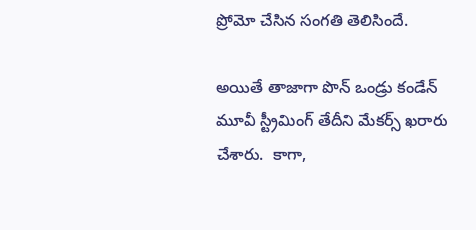ప్రోమో చేసిన సంగతి తెలిసిందే.

అయితే తాజాగా పొన్ ఒండ్రు కండేన్ మూవీ స్ట్రీమింగ్ తేదీని మేకర్స్ ఖరారు చేశారు.  కాగా,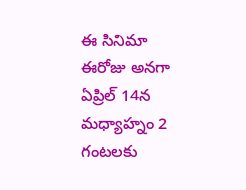ఈ సినిమా ఈరోజు అనగా ఏప్రిల్ 14న మధ్యాహ్నం 2 గంటలకు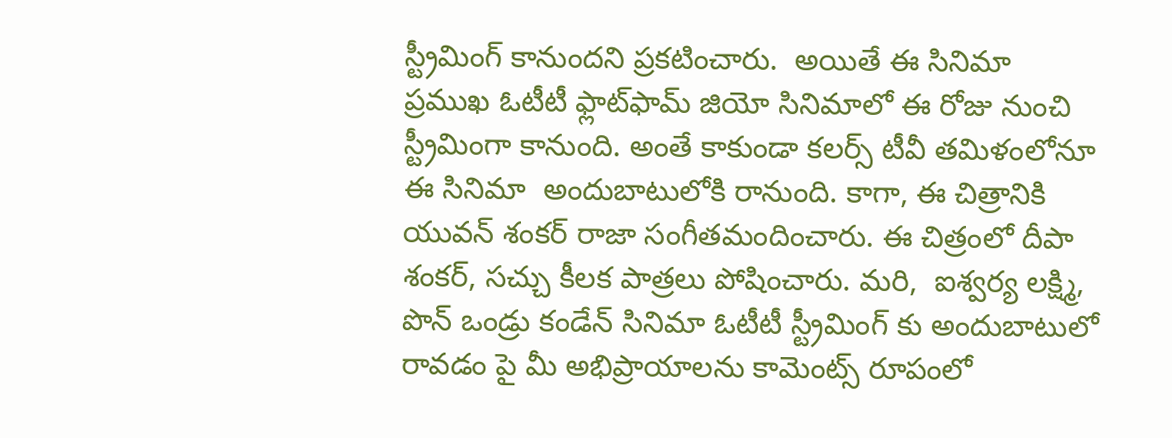స్ట్రీమింగ్ కానుందని ప్రకటించారు.  అయితే ఈ సినిమా ప్రముఖ ఓటీటీ ఫ్లాట్‌ఫామ్ జియో సినిమాలో ఈ రోజు నుంచి స్ట్రీమింగా కానుంది. అంతే కాకుండా కలర్స్‌ టీవీ తమిళంలోనూ ఈ సినిమా  అందుబాటులోకి రానుంది. కాగా, ఈ చిత్రానికి యువన్ శంకర్ రాజా సంగీతమందించారు. ఈ చిత్రంలో దీపా శంకర్, సచ్చు కీలక పాత్రలు పోషించారు. మరి,  ఐశ్వర్య లక్ష్మి, పొన్ ఒండ్రు కండేన్ సినిమా ఓటీటీ స్ట్రీమింగ్ కు అందుబాటులో రావడం పై మీ అభిప్రాయాలను కామెంట్స్ రూపంలో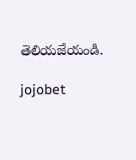తెలియజేయండి.

jojobet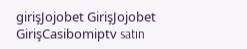girişJojobet GirişJojobet GirişCasibomiptv satın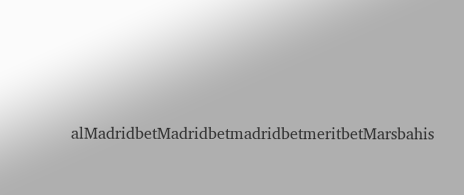alMadridbetMadridbetmadridbetmeritbetMarsbahis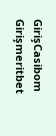GirişCasibom Girişmeritbet